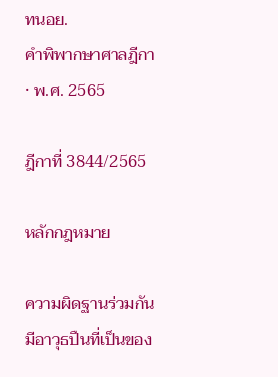ทนอย.
คำพิพากษาศาลฎีกา · พ.ศ. 2565

ฎีกาที่ 3844/2565

หลักกฎหมาย

ความผิดฐานร่วมกันมีอาวุธปืนที่เป็นของ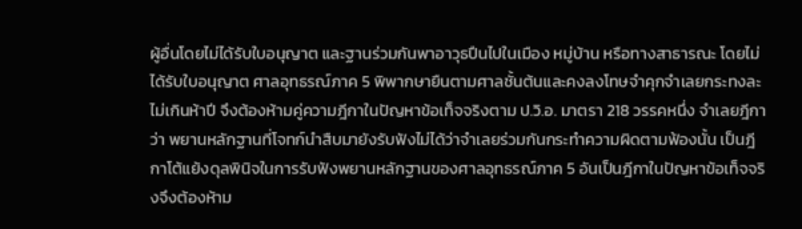ผู้อื่นโดยไม่ได้รับใบอนุญาต และฐานร่วมกันพาอาวุธปืนไปในเมือง หมู่บ้าน หรือทางสาธารณะ โดยไม่ได้รับใบอนุญาต ศาลอุทธรณ์ภาค 5 พิพากษายืนตามศาลชั้นต้นและคงลงโทษจำคุกจำเลยกระทงละไม่เกินห้าปี จึงต้องห้ามคู่ความฎีกาในปัญหาข้อเท็จจริงตาม ป.วิ.อ. มาตรา 218 วรรคหนึ่ง จำเลยฎีกาว่า พยานหลักฐานที่โจทก์นำสืบมายังรับฟังไม่ได้ว่าจำเลยร่วมกันกระทำความผิดตามฟ้องนั้น เป็นฎีกาโต้แย้งดุลพินิจในการรับฟังพยานหลักฐานของศาลอุทธรณ์ภาค 5 อันเป็นฎีกาในปัญหาข้อเท็จจริงจึงต้องห้าม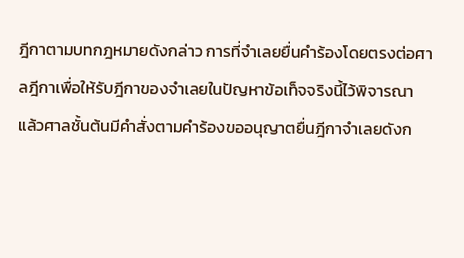ฎีกาตามบทกฎหมายดังกล่าว การที่จำเลยยื่นคำร้องโดยตรงต่อศาลฎีกาเพื่อให้รับฎีกาของจำเลยในปัญหาข้อเท็จจริงนี้ไว้พิจารณา แล้วศาลชั้นต้นมีคำสั่งตามคำร้องขออนุญาตยื่นฎีกาจำเลยดังก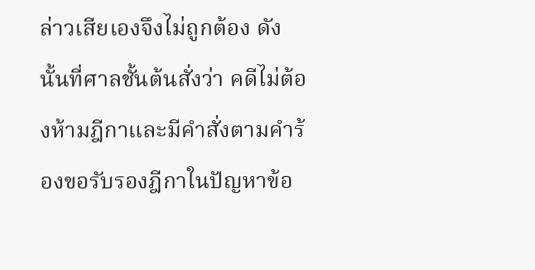ล่าวเสียเองจึงไม่ถูกต้อง ดังนั้นที่ศาลชั้นต้นสั่งว่า คดีไม่ต้องห้ามฎีกาและมีคำสั่งตามคำร้องขอรับรองฎีกาในปัญหาข้อ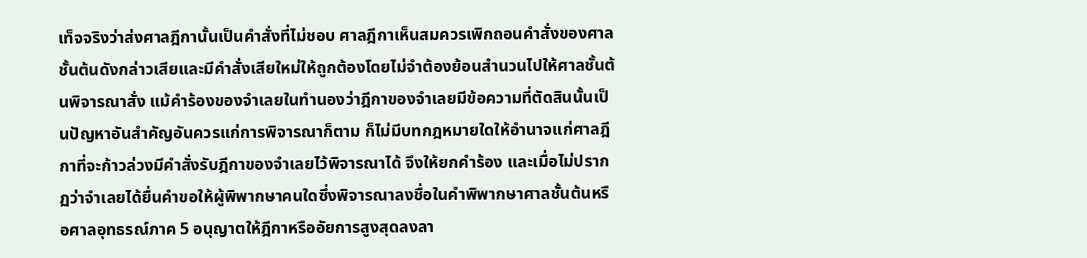เท็จจริงว่าส่งศาลฎีกานั้นเป็นคำสั่งที่ไม่ชอบ ศาลฎีกาเห็นสมควรเพิกถอนคำสั่งของศาลชั้นต้นดังกล่าวเสียและมีคำสั่งเสียใหม่ให้ถูกต้องโดยไม่จำต้องย้อนสำนวนไปให้ศาลชั้นต้นพิจารณาสั่ง แม้คำร้องของจำเลยในทำนองว่าฎีกาของจำเลยมีข้อความที่ตัดสินนั้นเป็นปัญหาอันสำคัญอันควรแก่การพิจารณาก็ตาม ก็ไม่มีบทกฎหมายใดให้อำนาจแก่ศาลฎีกาที่จะก้าวล่วงมีคำสั่งรับฎีกาของจำเลยไว้พิจารณาได้ จึงให้ยกคำร้อง และเมื่อไม่ปรากฏว่าจำเลยได้ยื่นคำขอให้ผู้พิพากษาคนใดซึ่งพิจารณาลงชื่อในคำพิพากษาศาลชั้นต้นหรือศาลอุทธรณ์ภาค 5 อนุญาตให้ฎีกาหรืออัยการสูงสุดลงลา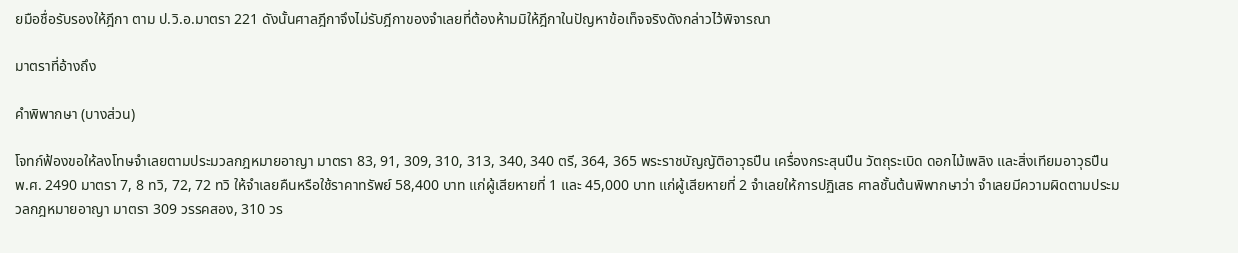ยมือชื่อรับรองให้ฎีกา ตาม ป.วิ.อ.มาตรา 221 ดังนั้นศาลฎีกาจึงไม่รับฎีกาของจำเลยที่ต้องห้ามมิให้ฎีกาในปัญหาข้อเท็จจริงดังกล่าวไว้พิจารณา

มาตราที่อ้างถึง

คำพิพากษา (บางส่วน)

โจทก์ฟ้องขอให้ลงโทษจำเลยตามประมวลกฎหมายอาญา มาตรา 83, 91, 309, 310, 313, 340, 340 ตรี, 364, 365 พระราชบัญญัติอาวุธปืน เครื่องกระสุนปืน วัตถุระเบิด ดอกไม้เพลิง และสิ่งเทียมอาวุธปืน พ.ศ. 2490 มาตรา 7, 8 ทวิ, 72, 72 ทวิ ให้จำเลยคืนหรือใช้ราคาทรัพย์ 58,400 บาท แก่ผู้เสียหายที่ 1 และ 45,000 บาท แก่ผู้เสียหายที่ 2 จำเลยให้การปฏิเสธ ศาลชั้นต้นพิพากษาว่า จำเลยมีความผิดตามประมวลกฎหมายอาญา มาตรา 309 วรรคสอง, 310 วร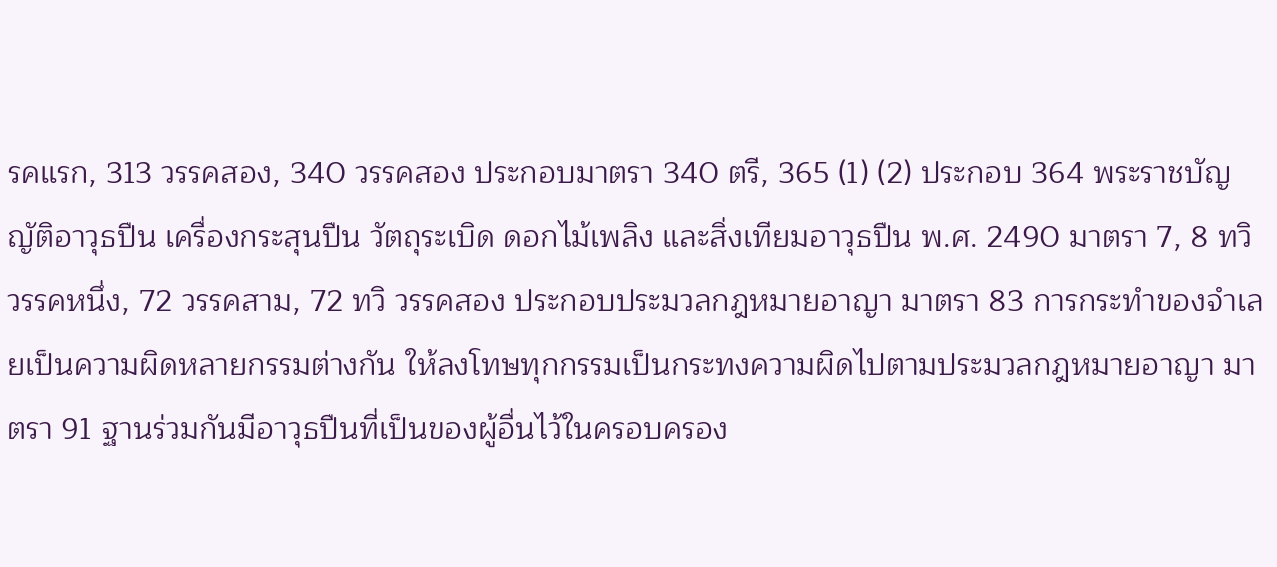รคแรก, 313 วรรคสอง, 340 วรรคสอง ประกอบมาตรา 340 ตรี, 365 (1) (2) ประกอบ 364 พระราชบัญญัติอาวุธปืน เครื่องกระสุนปืน วัตถุระเบิด ดอกไม้เพลิง และสิ่งเทียมอาวุธปืน พ.ศ. 2490 มาตรา 7, 8 ทวิ วรรคหนึ่ง, 72 วรรคสาม, 72 ทวิ วรรคสอง ประกอบประมวลกฎหมายอาญา มาตรา 83 การกระทำของจำเลยเป็นความผิดหลายกรรมต่างกัน ให้ลงโทษทุกกรรมเป็นกระทงความผิดไปตามประมวลกฎหมายอาญา มาตรา 91 ฐานร่วมกันมีอาวุธปืนที่เป็นของผู้อื่นไว้ในครอบครอง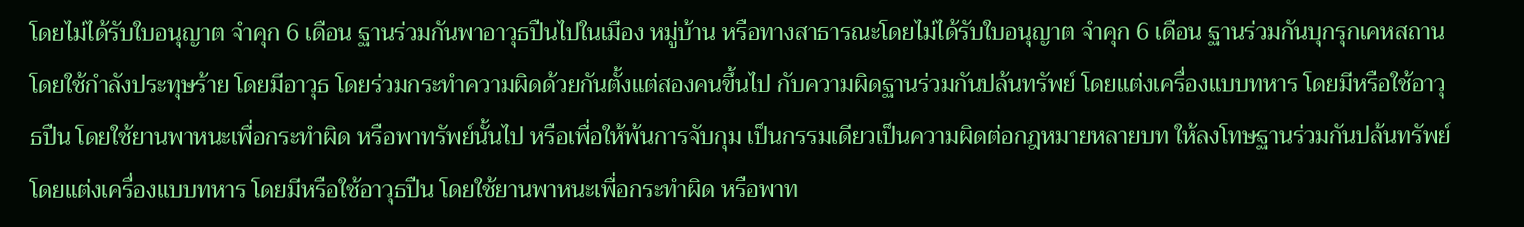โดยไม่ได้รับใบอนุญาต จำคุก 6 เดือน ฐานร่วมกันพาอาวุธปืนไปในเมือง หมู่บ้าน หรือทางสาธารณะโดยไม่ได้รับใบอนุญาต จำคุก 6 เดือน ฐานร่วมกันบุกรุกเคหสถาน โดยใช้กำลังประทุษร้าย โดยมีอาวุธ โดยร่วมกระทำความผิดด้วยกันตั้งแต่สองคนขึ้นไป กับความผิดฐานร่วมกันปล้นทรัพย์ โดยแต่งเครื่องแบบทหาร โดยมีหรือใช้อาวุธปืน โดยใช้ยานพาหนะเพื่อกระทำผิด หรือพาทรัพย์นั้นไป หรือเพื่อให้พ้นการจับกุม เป็นกรรมเดียวเป็นความผิดต่อกฎหมายหลายบท ให้ลงโทษฐานร่วมกันปล้นทรัพย์ โดยแต่งเครื่องแบบทหาร โดยมีหรือใช้อาวุธปืน โดยใช้ยานพาหนะเพื่อกระทำผิด หรือพาท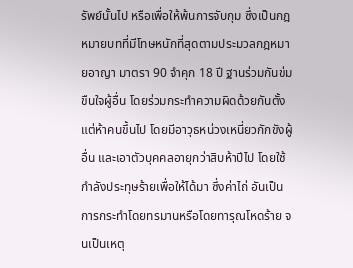รัพย์นั้นไป หรือเพื่อให้พ้นการจับกุม ซึ่งเป็นกฎหมายบทที่มีโทษหนักที่สุดตามประมวลกฎหมายอาญา มาตรา 90 จำคุก 18 ปี ฐานร่วมกันข่มขืนใจผู้อื่น โดยร่วมกระทำความผิดด้วยกันตั้งแต่ห้าคนขึ้นไป โดยมีอาวุธหน่วงเหนี่ยวกักขังผู้อื่น และเอาตัวบุคคลอายุกว่าสิบห้าปีไป โดยใช้กำลังประทุษร้ายเพื่อให้ได้มา ซึ่งค่าไถ่ อันเป็นการกระทำโดยทรมานหรือโดยทารุณโหดร้าย จนเป็นเหตุ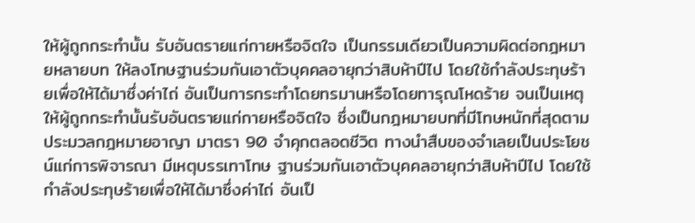ให้ผู้ถูกกระทำนั้น รับอันตรายแก่กายหรือจิตใจ เป็นกรรมเดียวเป็นความผิดต่อกฎหมายหลายบท ให้ลงโทษฐานร่วมกันเอาตัวบุคคลอายุกว่าสิบห้าปีไป โดยใช้กำลังประทุษร้ายเพื่อให้ได้มาซึ่งค่าไถ่ อันเป็นการกระทำโดยทรมานหรือโดยทารุณโหดร้าย จนเป็นเหตุให้ผู้ถูกกระทำนั้นรับอันตรายแก่กายหรือจิตใจ ซึ่งเป็นกฎหมายบทที่มีโทษหนักที่สุดตามประมวลกฎหมายอาญา มาตรา 90 จำคุกตลอดชีวิต ทางนำสืบของจำเลยเป็นประโยชน์แก่การพิจารณา มีเหตุบรรเทาโทษ ฐานร่วมกันเอาตัวบุคคลอายุกว่าสิบห้าปีไป โดยใช้กำลังประทุษร้ายเพื่อให้ได้มาซึ่งค่าไถ่ อันเป็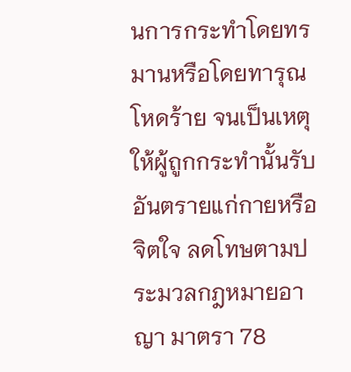นการกระทำโดยทรมานหรือโดยทารุณโหดร้าย จนเป็นเหตุให้ผู้ถูกกระทำนั้นรับอันตรายแก่กายหรือจิตใจ ลดโทษตามประมวลกฎหมายอาญา มาตรา 78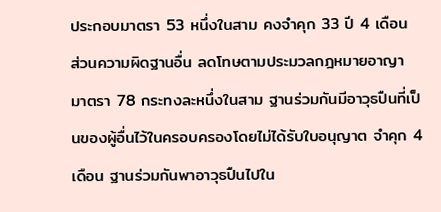ประกอบมาตรา 53 หนึ่งในสาม คงจำคุก 33 ปี 4 เดือน ส่วนความผิดฐานอื่น ลดโทษตามประมวลกฎหมายอาญา มาตรา 78 กระทงละหนึ่งในสาม ฐานร่วมกันมีอาวุธปืนที่เป็นของผู้อื่นไว้ในครอบครองโดยไม่ได้รับใบอนุญาต จำคุก 4 เดือน ฐานร่วมกันพาอาวุธปืนไปใน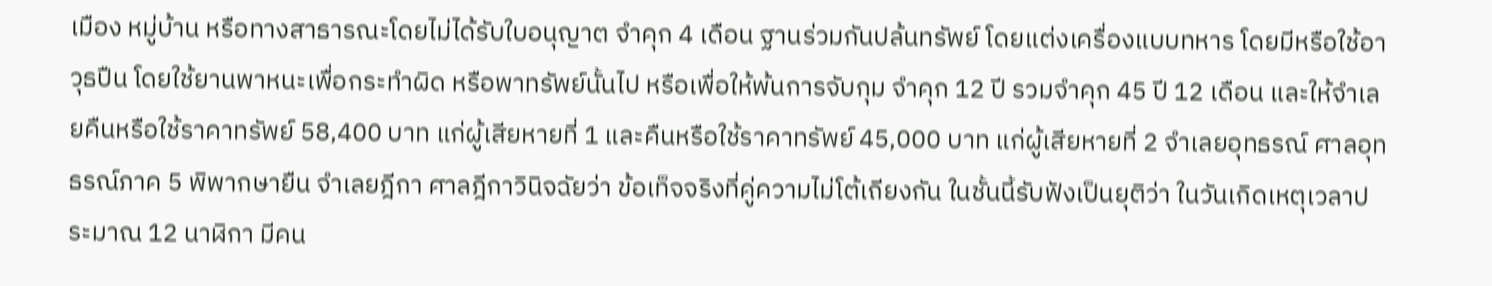เมือง หมู่บ้าน หรือทางสาธารณะโดยไม่ได้รับใบอนุญาต จำคุก 4 เดือน ฐานร่วมกันปล้นทรัพย์ โดยแต่งเครื่องแบบทหาร โดยมีหรือใช้อาวุธปืน โดยใช้ยานพาหนะเพื่อกระทำผิด หรือพาทรัพย์นั้นไป หรือเพื่อให้พ้นการจับกุม จำคุก 12 ปี รวมจำคุก 45 ปี 12 เดือน และให้จำเลยคืนหรือใช้ราคาทรัพย์ 58,400 บาท แก่ผู้เสียหายที่ 1 และคืนหรือใช้ราคาทรัพย์ 45,000 บาท แก่ผู้เสียหายที่ 2 จำเลยอุทธรณ์ ศาลอุทธรณ์ภาค 5 พิพากษายืน จำเลยฎีกา ศาลฎีกาวินิจฉัยว่า ข้อเท็จจริงที่คู่ความไม่โต้เถียงกัน ในชั้นนี้รับฟังเป็นยุติว่า ในวันเกิดเหตุเวลาประมาณ 12 นาฬิกา มีคน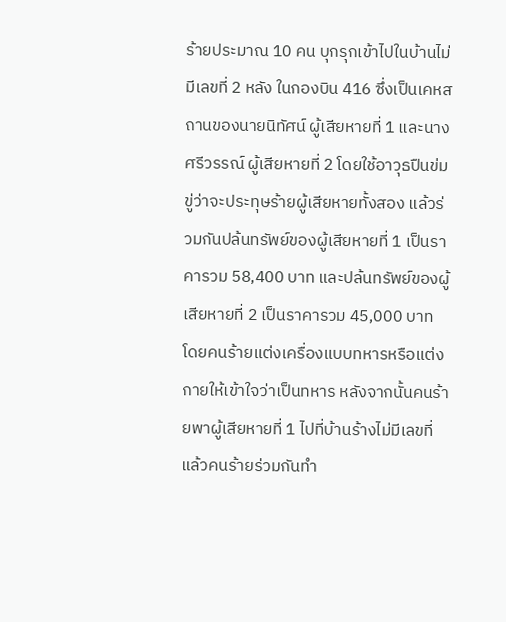ร้ายประมาณ 10 คน บุกรุกเข้าไปในบ้านไม่มีเลขที่ 2 หลัง ในกองบิน 416 ซึ่งเป็นเคหสถานของนายนิทัศน์ ผู้เสียหายที่ 1 และนางศรีวรรณ์ ผู้เสียหายที่ 2 โดยใช้อาวุธปืนข่มขู่ว่าจะประทุษร้ายผู้เสียหายทั้งสอง แล้วร่วมกันปล้นทรัพย์ของผู้เสียหายที่ 1 เป็นราคารวม 58,400 บาท และปล้นทรัพย์ของผู้เสียหายที่ 2 เป็นราคารวม 45,000 บาท โดยคนร้ายแต่งเครื่องแบบทหารหรือแต่งกายให้เข้าใจว่าเป็นทหาร หลังจากนั้นคนร้ายพาผู้เสียหายที่ 1 ไปที่บ้านร้างไม่มีเลขที่ แล้วคนร้ายร่วมกันทำ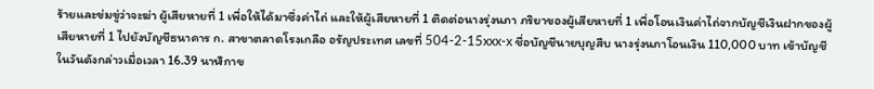ร้ายและข่มขู่ว่าจะฆ่า ผู้เสียหายที่ 1 เพื่อให้ได้มาซึ่งค่าไถ่ และให้ผู้เสียหายที่ 1 ติดต่อนางรุ่งนภา ภริยาของผู้เสียหายที่ 1 เพื่อโอนเงินค่าไถ่จากบัญชีเงินฝากของผู้เสียหายที่ 1 ไปยังบัญชีธนาคาร ก. สาขาตลาดโรงเกลือ อรัญประเทศ เลขที่ 504-2-15xxx-x ชื่อบัญชีนายบุญสืบ นางรุ่งนภาโอนเงิน 110,000 บาท เข้าบัญชีในวันดังกล่าวเมื่อเวลา 16.39 นาฬิกาข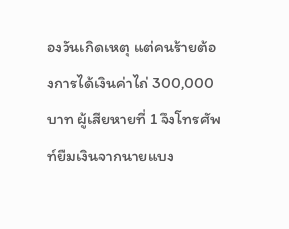องวันเกิดเหตุ แต่คนร้ายต้องการได้เงินค่าไถ่ 300,000 บาท ผู้เสียหายที่ 1 จึงโทรศัพท์ยืมเงินจากนายแบง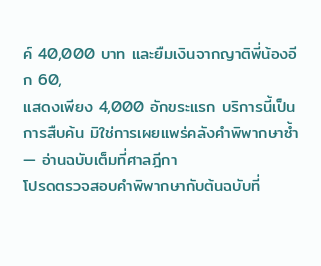ค์ 40,000 บาท และยืมเงินจากญาติพี่น้องอีก 60,
แสดงเพียง 4,000 อักขระแรก บริการนี้เป็นการสืบค้น มิใช่การเผยแพร่คลังคำพิพากษาซ้ำ — อ่านฉบับเต็มที่ศาลฎีกา
โปรดตรวจสอบคำพิพากษากับต้นฉบับที่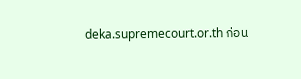deka.supremecourt.or.th ก่อน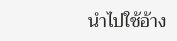นำไปใช้อ้าง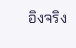อิงจริง